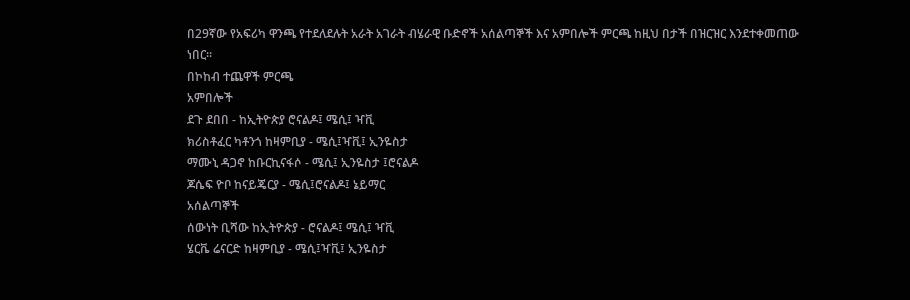በ29ኛው የአፍሪካ ዋንጫ የተደለደሉት አራት አገራት ብሄራዊ ቡድኖች አሰልጣኞች እና አምበሎች ምርጫ ከዚህ በታች በዝርዝር እንደተቀመጠው ነበር፡፡
በኮከብ ተጨዋች ምርጫ
አምበሎች
ደጉ ደበበ - ከኢትዮጵያ ሮናልዶ፤ ሜሲ፤ ዣቪ
ክሪስቶፈር ካቶንጎ ከዛምቢያ - ሜሲ፤ዣቪ፤ ኢንዬስታ
ማሙኒ ዳጋኖ ከቡርኪናፋሶ - ሜሲ፤ ኢንዬስታ ፤ሮናልዶ
ጆሴፍ ዮቦ ከናይጄርያ - ሜሲ፤ሮናልዶ፤ ኔይማር
አሰልጣኞች
ሰውነት ቢሻው ከኢትዮጵያ - ሮናልዶ፤ ሜሲ፤ ዣቪ
ሄርቬ ሬናርድ ከዛምቢያ - ሜሲ፤ዣቪ፤ ኢንዬስታ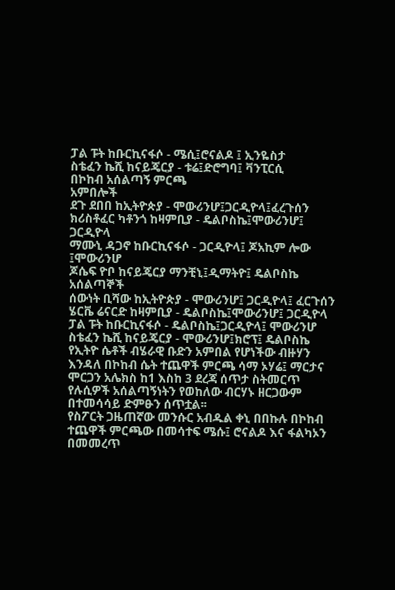ፓል ፑት ከቡርኪናፋሶ - ሜሲ፤ሮናልዶ ፤ ኢንዬስታ
ስቴፈን ኬሺ ከናይጄርያ - ቱሬ፤ድሮግባ፤ ቫንፒርሲ
በኮከብ አሰልጣኝ ምርጫ
አምበሎች
ደጉ ደበበ ከኢትዮጵያ - ሞውሪንሆ፤ጋርዲዮላ፤ፈረጉሰን
ክሪስቶፈር ካቶንጎ ከዛምቢያ - ዴልቦስኬ፤ሞውሪንሆ፤ ጋርዲዮላ
ማሙኒ ዳጋኖ ከቡርኪናፋሶ - ጋርዲዮላ፤ ጆአኪም ሎው ፤ሞውሪንሆ
ጆሴፍ ዮቦ ከናይጄርያ ማንቺኒ፤ዲማትዮ፤ ዴልቦስኬ
አሰልጣኞች
ሰውነት ቢሻው ከኢትዮጵያ - ሞውሪንሆ፤ ጋርዲዮላ፤ ፈርጉሰን
ሄርቬ ሬናርድ ከዛምቢያ - ዴልቦስኬ፤ሞውሪንሆ፤ ጋርዲዮላ
ፓል ፑት ከቡርኪናፋሶ - ዴልቦስኬ፤ጋርዲዮላ፤ ሞውሪንሆ
ስቴፈን ኬሺ ከናይጄርያ - ሞውሪንሆ፤ክሮፕ፤ ዴልቦስኬ
የኢትዮ ሴቶች ብሄራዊ ቡድን አምበል የሆነችው ብዙሃን እንዳለ በኮከብ ሴት ተጨዋች ምርጫ ሳማ ኦሃሬ፤ ማርታና ሞርጋን አሌክስ ከ1 እስከ 3 ደረጃ ሰጥታ ስትመርጥ የሉሲዎች አሰልጣኝነትን የወከለው ብርሃኑ ዘርጋውም በተመሳሳይ ድምፁን ሰጥቷል፡፡
የስፖርት ጋዜጠኛው መንሱር አብዱል ቀኒ በበኩሉ በኮከብ ተጨዋች ምርጫው በመሳተፍ ሜሱ፤ ሮናልዶ እና ፋልካኦን በመመረጥ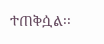ተጠቅሷል፡፡